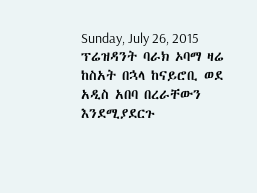Sunday, July 26, 2015
ፕሬዝዳንት ባራክ ኦባማ ዛሬ ከስአት በኋላ ከናይሮቢ ወደ አዲስ አበባ በረራቸውን እንደሚያደርጉ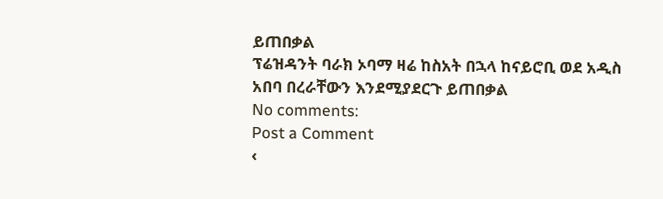ይጠበቃል
ፕሬዝዳንት ባራክ ኦባማ ዛሬ ከስአት በኋላ ከናይሮቢ ወደ አዲስ አበባ በረራቸውን እንደሚያደርጉ ይጠበቃል
No comments:
Post a Comment
‹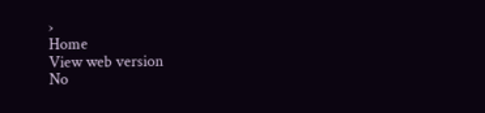›
Home
View web version
No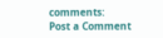comments:
Post a Comment